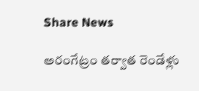Share News

అరంగేట్రం తర్వాత రెండేళ్లు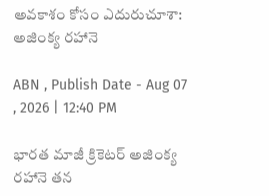అవకాశం కోసం ఎదురుచూశా: అజింక్య రహానె

ABN , Publish Date - Aug 07 , 2026 | 12:40 PM

భారత మాజీ క్రికెటర్ అజింక్య రహానె తన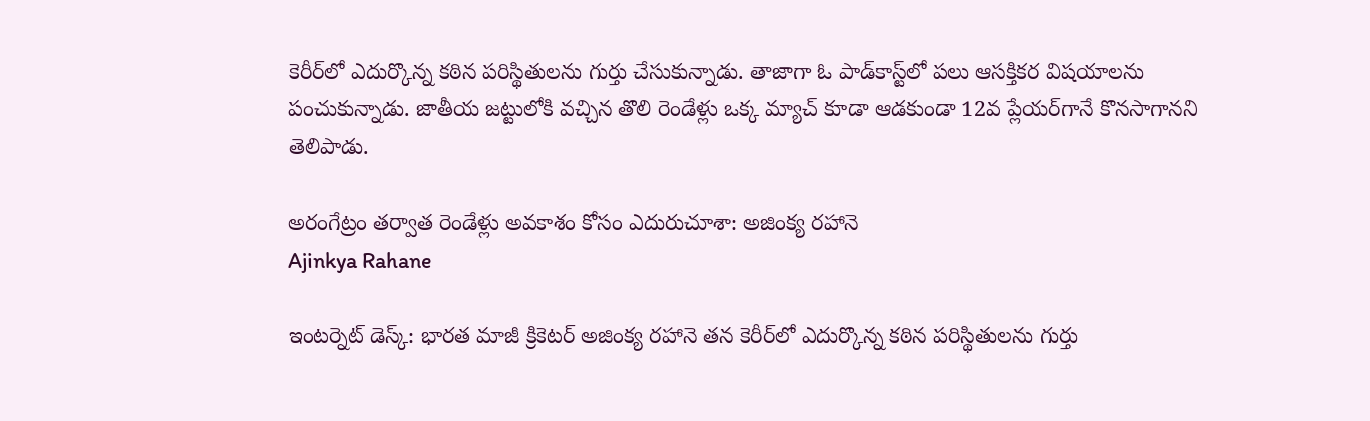కెరీర్‌లో ఎదుర్కొన్న కఠిన పరిస్థితులను గుర్తు చేసుకున్నాడు. తాజాగా ఓ పాడ్‌కాస్ట్‌లో పలు ఆసక్తికర విషయాలను పంచుకున్నాడు. జాతీయ జట్టులోకి వచ్చిన తొలి రెండేళ్లు ఒక్క మ్యాచ్ కూడా ఆడకుండా 12వ ప్లేయర్‌గానే కొనసాగానని తెలిపాడు.

అరంగేట్రం తర్వాత రెండేళ్లు అవకాశం కోసం ఎదురుచూశా: అజింక్య రహానె
Ajinkya Rahane

ఇంటర్నెట్ డెస్క్: భారత మాజీ క్రికెటర్ అజింక్య రహానె తన కెరీర్‌లో ఎదుర్కొన్న కఠిన పరిస్థితులను గుర్తు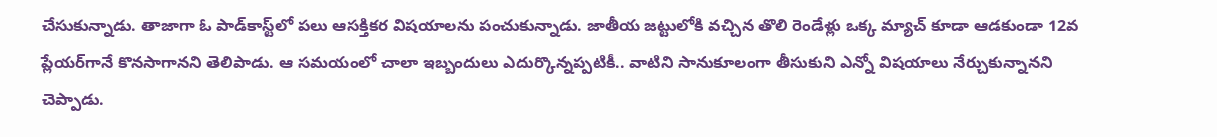చేసుకున్నాడు. తాజాగా ఓ పాడ్‌కాస్ట్‌లో పలు ఆసక్తికర విషయాలను పంచుకున్నాడు. జాతీయ జట్టులోకి వచ్చిన తొలి రెండేళ్లు ఒక్క మ్యాచ్ కూడా ఆడకుండా 12వ ప్లేయర్‌గానే కొనసాగానని తెలిపాడు. ఆ సమయంలో చాలా ఇబ్బందులు ఎదుర్కొన్నప్పటికీ.. వాటిని సానుకూలంగా తీసుకుని ఎన్నో విషయాలు నేర్చుకున్నానని చెప్పాడు.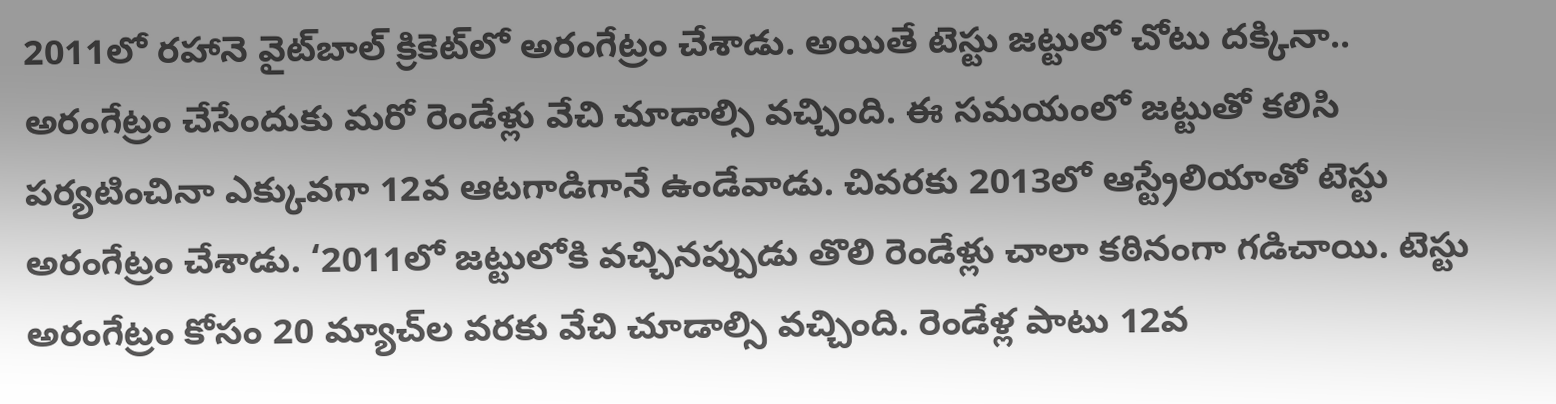2011లో రహానె వైట్‌బాల్ క్రికెట్‌లో అరంగేట్రం చేశాడు. అయితే టెస్టు జట్టులో చోటు దక్కినా.. అరంగేట్రం చేసేందుకు మరో రెండేళ్లు వేచి చూడాల్సి వచ్చింది. ఈ సమయంలో జట్టుతో కలిసి పర్యటించినా ఎక్కువగా 12వ ఆటగాడిగానే ఉండేవాడు. చివరకు 2013లో ఆస్ట్రేలియాతో టెస్టు అరంగేట్రం చేశాడు. ‘2011లో జట్టులోకి వచ్చినప్పుడు తొలి రెండేళ్లు చాలా కఠినంగా గడిచాయి. టెస్టు అరంగేట్రం కోసం 20 మ్యాచ్‌ల వరకు వేచి చూడాల్సి వచ్చింది. రెండేళ్ల పాటు 12వ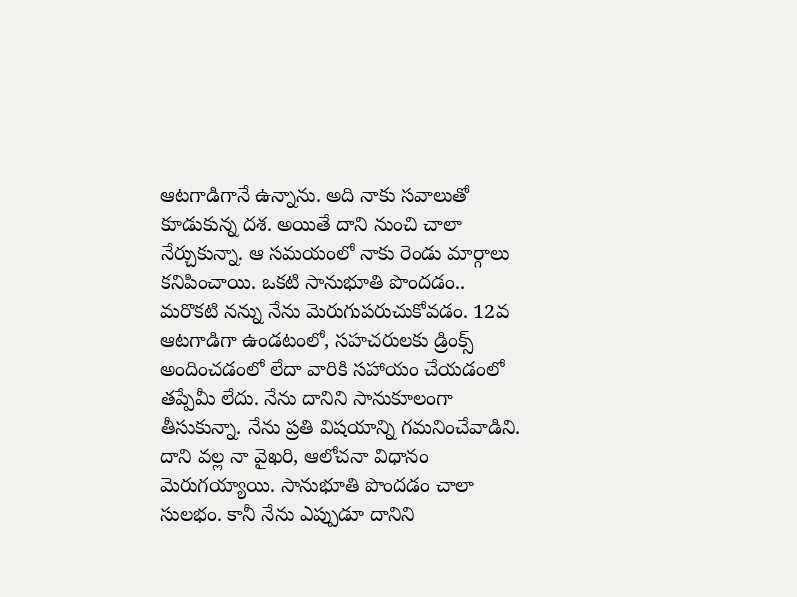ఆటగాడిగానే ఉన్నాను. అది నాకు సవాలుతో కూడుకున్న దశ. అయితే దాని నుంచి చాలా నేర్చుకున్నా. ఆ సమయంలో నాకు రెండు మార్గాలు కనిపించాయి. ఒకటి సానుభూతి పొందడం.. మరొకటి నన్ను నేను మెరుగుపరుచుకోవడం. 12వ ఆటగాడిగా ఉండటంలో, సహచరులకు డ్రింక్స్ అందించడంలో లేదా వారికి సహాయం చేయడంలో తప్పేమీ లేదు. నేను దానిని సానుకూలంగా తీసుకున్నా. నేను ప్రతి విషయాన్ని గమనించేవాడిని. దాని వల్ల నా వైఖరి, ఆలోచనా విధానం మెరుగయ్యాయి. సానుభూతి పొందడం చాలా సులభం. కానీ నేను ఎప్పుడూ దానిని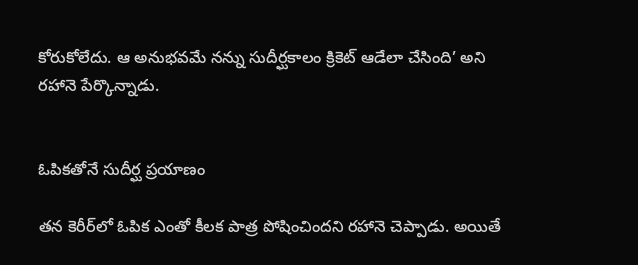కోరుకోలేదు. ఆ అనుభవమే నన్ను సుదీర్ఘకాలం క్రికెట్ ఆడేలా చేసింది’ అని రహానె పేర్కొన్నాడు.


ఓపికతోనే సుదీర్ఘ ప్రయాణం

తన కెరీర్‌లో ఓపిక ఎంతో కీలక పాత్ర పోషించిందని రహానె చెప్పాడు. అయితే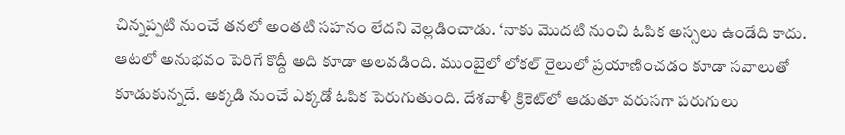చిన్నప్పటి నుంచే తనలో అంతటి సహనం లేదని వెల్లడించాడు. ‘నాకు మొదటి నుంచి ఓపిక అస్సలు ఉండేది కాదు. ఆటలో అనుభవం పెరిగే కొద్దీ అది కూడా అలవడింది. ముంబైలో లోకల్ రైలులో ప్రయాణించడం కూడా సవాలుతో కూడుకున్నదే. అక్కడి నుంచే ఎక్కడో ఓపిక పెరుగుతుంది. దేశవాళీ క్రికెట్‌లో ఆడుతూ వరుసగా పరుగులు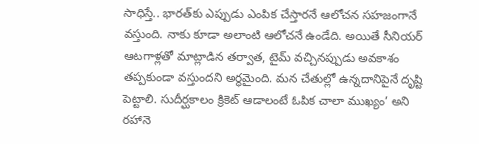సాధిస్తే.. భారత్‌కు ఎప్పుడు ఎంపిక చేస్తారనే ఆలోచన సహజంగానే వస్తుంది. నాకు కూడా అలాంటి ఆలోచనే ఉండేది. అయితే సీనియర్ ఆటగాళ్లతో మాట్లాడిన తర్వాత, టైమ్ వచ్చినప్పుడు అవకాశం తప్పకుండా వస్తుందని అర్థమైంది. మన చేతుల్లో ఉన్నదానిపైనే దృష్టి పెట్టాలి. సుదీర్ఘకాలం క్రికెట్ ఆడాలంటే ఓపిక చాలా ముఖ్యం’ అని రహానె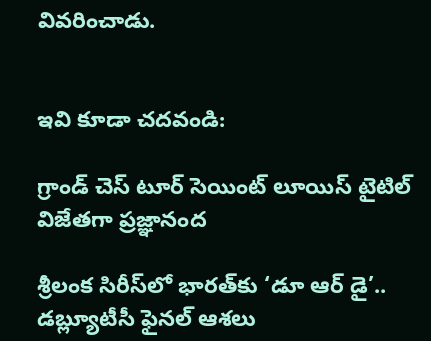వివరించాడు.


ఇవి కూడా చదవండి:

గ్రాండ్ చెస్ టూర్ సెయింట్ లూయిస్ టైటిల్ విజేతగా ప్రజ్ఞానంద

శ్రీలంక సిరీస్‌లో భారత్‌కు ‘డూ ఆర్ డై’.. డబ్ల్యూటీసీ ఫైనల్ ఆశలు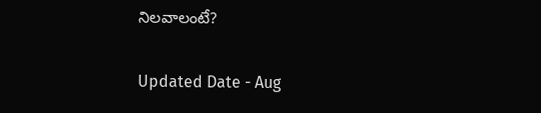నిలవాలంటే?

Updated Date - Aug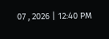07 , 2026 | 12:40 PM